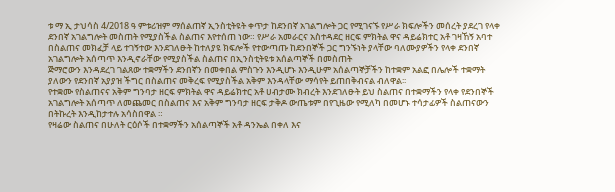ቱ ማ ኢ ታህሳስ 4/2018 ዓ ምቱሪዝም ማሰልጠኛ ኢንስቲትዩት ቀጥታ ከደንበኛ አገልግሎት ጋር የሚገናኙ የሥራ ክፍሎችን መሰረት ያደረገ የላቀ ደንበኛ አገልግሎት መስጠት የሚያስችል ስልጠና እየተሰጠ ነው። የሥራ አመራርና አስተዳደር ዘርፍ ምክትል ዋና ዳይሬክተር አቶ ገዛኸኝ አባተ በስልጠና መክፈቻ ላይ ተገኝተው እንደገለፁት ከተለያዩ ክፍሎች የተውጣጡ ከደንበኞች ጋር ግንኙነት ያላቸው ባለሙያዎችን የላቀ ደንበኛ አገልግሎት አሰጣጥ እንዲኖራቸው የሚያስችል ስልጠና በኢንስቲትዩቱ አሰልጣኞች በመስጠት
ጅማሮውን እንዳደረገ ገልጸው ተቋማችን ደንበኛን በመቀበል ምስጉን እንዲሆኑ እንዲሁም አሰልጣኞቻችን ከተቋም አልፎ በሌሎች ተቋማት ያለውን የደንበኛ አያያዝ ችግር በስልጠና መቅረፍ የሚያስችል አቅም እንዳላቸው ማሳየት ይጠበቅብናል ብለዋል፡፡
የተቋሙ የስልጠናና አቅም ግንባታ ዘርፍ ምክትል ዋና ዳይሬክተር አቶ ሀብታሙ ክብረት እንደገለፁት ይህ ስልጠና በተቋማችን የላቀ የደንበኞች አገልግሎት አሰጣጥ ለመጨመር በስልጠና እና አቅም ግንባታ ዘርፍ ታቅዶ ውጤቱም በየጊዜው የሚለካ በመሆኑ ተሳታፊዎች ስልጠናውን በትኩረት እንዲከታተሉ አሳስበዋል ።
የዛሬው ስልጠና በሁለት ርዕሶች በተቋማችን አሰልጣኞች አቶ ዳንኤል በቀለ እና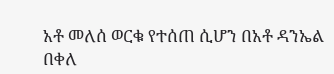አቶ መለሰ ወርቁ የተሰጠ ሲሆን በአቶ ዳንኤል በቀለ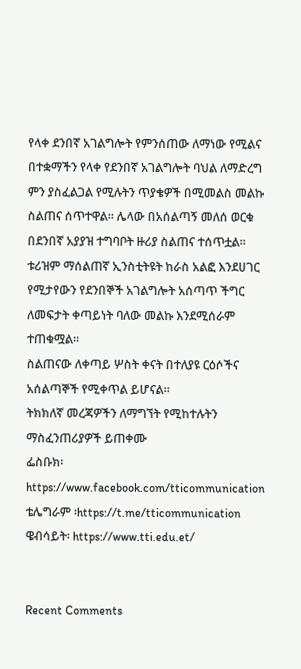የላቀ ደንበኛ አገልግሎት የምንሰጠው ለማነው የሚልና በተቋማችን የላቀ የደንበኛ አገልግሎት ባህል ለማድረግ ምን ያስፈልጋል የሚሉትን ጥያቄዎች በሚመልስ መልኩ ስልጠና ሰጥተዋል፡፡ ሌላው በአሰልጣኝ መለሰ ወርቁ በደንበኛ አያያዝ ተግባቦት ዙሪያ ስልጠና ተሰጥቷል።
ቱሪዝም ማሰልጠኛ ኢንስቲትዩት ከራስ አልፎ እንደሀገር የሚታየውን የደንበኞች አገልግሎት አሰጣጥ ችግር ለመፍታት ቀጣይነት ባለው መልኩ እንደሚሰራም ተጠቁሟል።
ስልጠናው ለቀጣይ ሦስት ቀናት በተለያዩ ርዕሶችና አሰልጣኞች የሚቀጥል ይሆናል።
ትክክለኛ መረጃዎችን ለማግኘት የሚከተሉትን ማስፈንጠሪያዎች ይጠቀሙ
ፌስቡክ፡ https://www.facebook.com/tticommunication
ቴሌግራም ፡https://t.me/tticommunication
ዌብሳይት፡ https://www.tti.edu.et/


Recent Comments